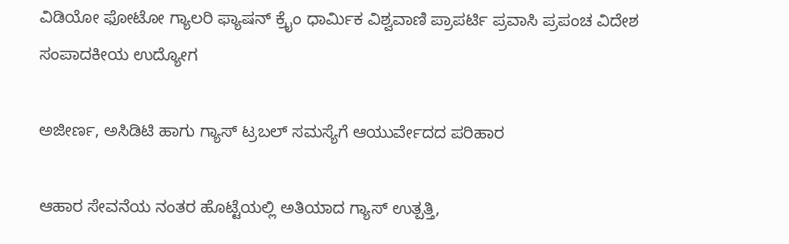ವಿಡಿಯೋ ಫೋಟೋ ಗ್ಯಾಲರಿ ಫ್ಯಾಷನ್ ಕ್ರೈಂ ಧಾರ್ಮಿಕ ವಿಶ್ವವಾಣಿ ಪ್ರಾಪರ್ಟಿ ಪ್ರವಾಸಿ ಪ್ರಪಂಚ ವಿದೇಶ ಸಂಪಾದಕೀಯ ಉದ್ಯೋಗ

ಅಜೀರ್ಣ, ಅಸಿಡಿಟಿ ಹಾಗು ಗ್ಯಾಸ್ ಟ್ರಬಲ್ ಸಮಸ್ಯೆಗೆ ಆಯುರ್ವೇದದ ಪರಿಹಾರ

ಆಹಾರ ಸೇವನೆಯ ನಂತರ ಹೊಟ್ಟೆಯಲ್ಲಿ ಅತಿಯಾದ ಗ್ಯಾಸ್ ಉತ್ಪತ್ತಿ,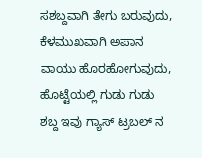ಸಶಬ್ದವಾಗಿ ತೇಗು ಬರುವುದು, ಕೆಳಮುಖವಾಗಿ ಅಪಾನ ವಾಯು ಹೊರಹೋಗುವುದು, ಹೊಟ್ಟೆಯಲ್ಲಿ ಗುಡು ಗುಡು ಶಬ್ದ ಇವು ಗ್ಯಾಸ್ ಟ್ರಬಲ್ ನ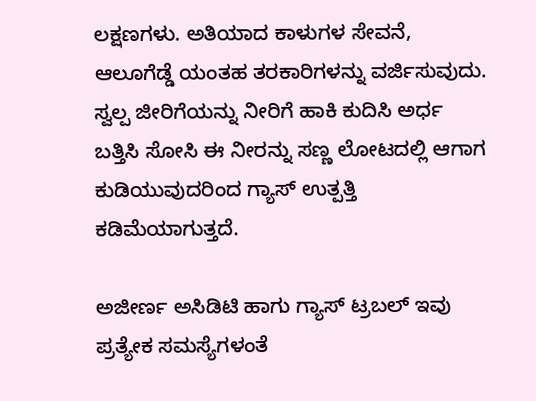ಲಕ್ಷಣಗಳು. ಅತಿಯಾದ ಕಾಳುಗಳ ಸೇವನೆ, ಆಲೂಗೆಡ್ಡೆ ಯಂತಹ ತರಕಾರಿಗಳನ್ನು ವರ್ಜಿಸುವುದು. ಸ್ವಲ್ಪ ಜೀರಿಗೆಯನ್ನು ನೀರಿಗೆ ಹಾಕಿ ಕುದಿಸಿ ಅರ್ಧ ಬತ್ತಿಸಿ ಸೋಸಿ ಈ ನೀರನ್ನು ಸಣ್ಣ ಲೋಟದಲ್ಲಿ ಆಗಾಗ ಕುಡಿಯುವುದರಿಂದ ಗ್ಯಾಸ್ ಉತ್ಪತ್ತಿ ಕಡಿಮೆಯಾಗುತ್ತದೆ.

ಅಜೀರ್ಣ ಅಸಿಡಿಟಿ ಹಾಗು ಗ್ಯಾಸ್ ಟ್ರಬಲ್ ಇವು ಪ್ರತ್ಯೇಕ ಸಮಸ್ಯೆಗಳಂತೆ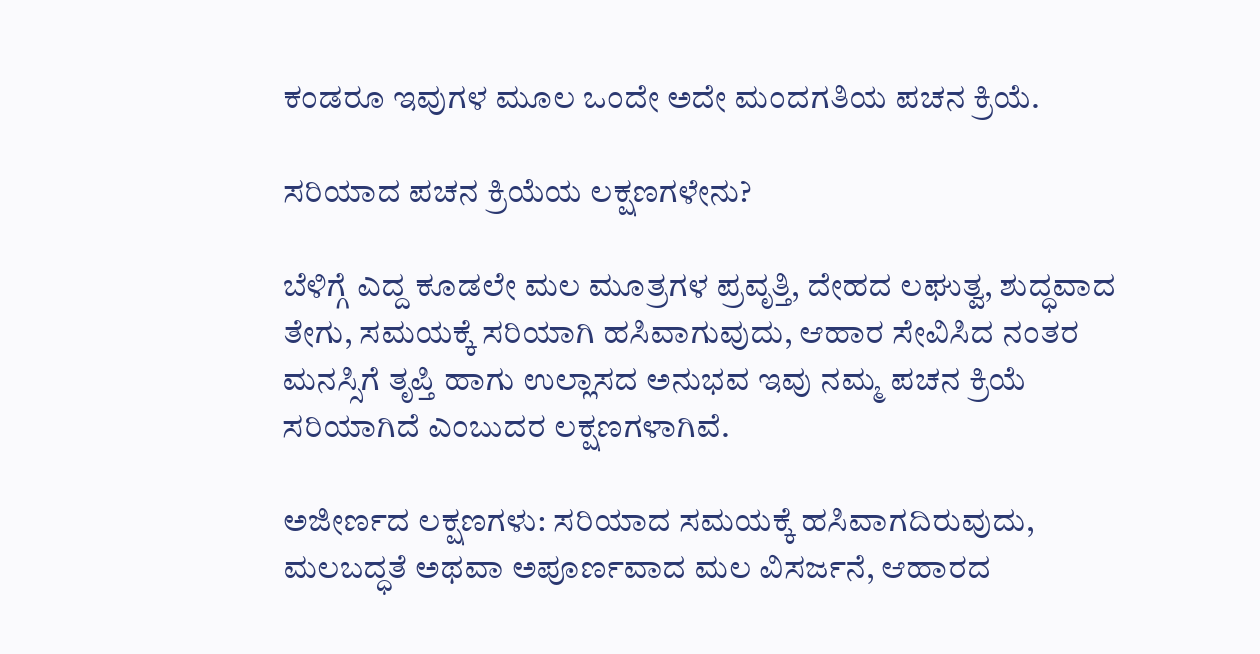ಕಂಡರೂ ಇವುಗಳ ಮೂಲ ಒಂದೇ ಅದೇ ಮಂದಗತಿಯ ಪಚನ ಕ್ರಿಯೆ.

ಸರಿಯಾದ ಪಚನ ಕ್ರಿಯೆಯ ಲಕ್ಷಣಗಳೇನು?

ಬೆಳಿಗ್ಗೆ ಎದ್ದ ಕೂಡಲೇ ಮಲ ಮೂತ್ರಗಳ ಪ್ರವೃತ್ತಿ, ದೇಹದ ಲಘುತ್ವ, ಶುದ್ಧವಾದ ತೇಗು, ಸಮಯಕ್ಕೆ ಸರಿಯಾಗಿ ಹಸಿವಾಗುವುದು, ಆಹಾರ ಸೇವಿಸಿದ ನಂತರ ಮನಸ್ಸಿಗೆ ತೃಪ್ತಿ ಹಾಗು ಉಲ್ಲಾಸದ ಅನುಭವ ಇವು ನಮ್ಮ ಪಚನ ಕ್ರಿಯೆ ಸರಿಯಾಗಿದೆ ಎಂಬುದರ ಲಕ್ಷಣಗಳಾಗಿವೆ.

ಅಜೀರ್ಣದ ಲಕ್ಷಣಗಳು: ಸರಿಯಾದ ಸಮಯಕ್ಕೆ ಹಸಿವಾಗದಿರುವುದು, ಮಲಬದ್ಧತೆ ಅಥವಾ ಅಪೂರ್ಣವಾದ ಮಲ ವಿಸರ್ಜನೆ, ಆಹಾರದ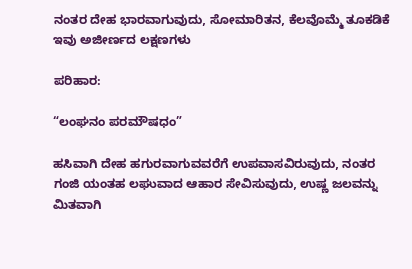ನಂತರ ದೇಹ ಭಾರವಾಗುವುದು, ಸೋಮಾರಿತನ, ಕೆಲವೊಮ್ಮೆ ತೂಕಡಿಕೆ ಇವು ಅಜೀರ್ಣದ ಲಕ್ಷಣಗಳು

ಪರಿಹಾರ:

“ಲಂಘನಂ ಪರಮೌಷಧಂ”

ಹಸಿವಾಗಿ ದೇಹ ಹಗುರವಾಗುವವರೆಗೆ ಉಪವಾಸವಿರುವುದು, ನಂತರ ಗಂಜಿ ಯಂತಹ ಲಘುವಾದ ಆಹಾರ ಸೇವಿಸುವುದು, ಉಷ್ಣ ಜಲವನ್ನು ಮಿತವಾಗಿ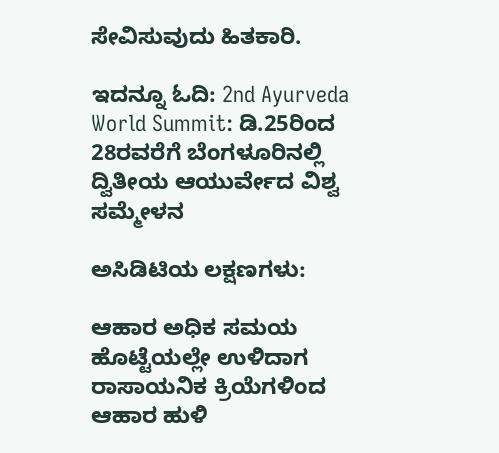ಸೇವಿಸುವುದು ಹಿತಕಾರಿ.

ಇದನ್ನೂ ಓದಿ: 2nd Ayurveda World Summit: ಡಿ.25ರಿಂದ 28ರವರೆಗೆ ಬೆಂಗಳೂರಿನಲ್ಲಿ ದ್ವಿತೀಯ ಆಯುರ್ವೇದ ವಿಶ್ವ ಸಮ್ಮೇಳನ

ಅಸಿಡಿಟಿಯ ಲಕ್ಷಣಗಳು:

ಆಹಾರ ಅಧಿಕ ಸಮಯ ಹೊಟ್ಟೆಯಲ್ಲೇ ಉಳಿದಾಗ ರಾಸಾಯನಿಕ ಕ್ರಿಯೆಗಳಿಂದ ಆಹಾರ ಹುಳಿ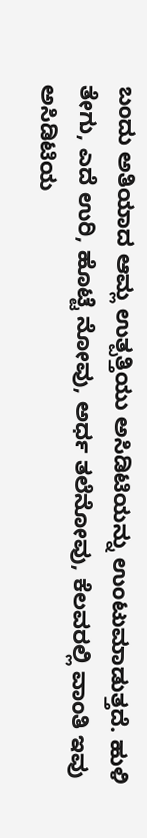ಬಂದು ಅತಿಯಾದ ಆಮ್ಲ ಉತ್ಪತ್ತಿಯು ಅಸಿಡಿಟಿಯನ್ನು ಉಂಟುಮಾಡುತ್ತದೆ. ಹುಳಿ ತೇಗು, ಎದೆ ಉರಿ, ಹೊಟ್ಟೆ ನೋವು, ಅರ್ಧ ತಲೆನೋವು, ಕೆಲವರಲ್ಲಿ ವಾಂತಿ ಇವು ಅಸಿಡಿಟಿಯ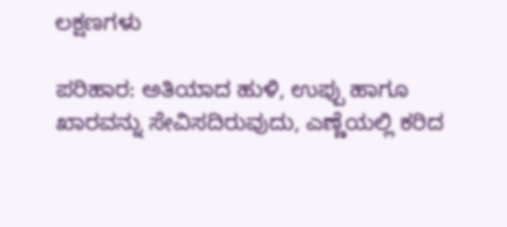ಲಕ್ಷಣಗಳು

ಪರಿಹಾರ: ಅತಿಯಾದ ಹುಳಿ, ಉಪ್ಪು ಹಾಗೂ ಖಾರವನ್ನು ಸೇವಿಸದಿರುವುದು, ಎಣ್ಣೆಯಲ್ಲಿ ಕರಿದ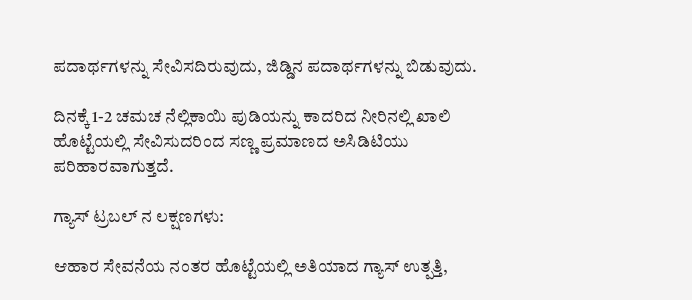ಪದಾರ್ಥಗಳನ್ನು ಸೇವಿಸದಿರುವುದು, ಜಿಡ್ಡಿನ ಪದಾರ್ಥಗಳನ್ನು ಬಿಡುವುದು.

ದಿನಕ್ಕೆ 1-2 ಚಮಚ ನೆಲ್ಲಿಕಾಯಿ ಪುಡಿಯನ್ನು ಕಾದರಿದ ನೀರಿನಲ್ಲಿ ಖಾಲಿ ಹೊಟ್ಟೆಯಲ್ಲಿ ಸೇವಿಸುದರಿಂದ ಸಣ್ಣ ಪ್ರಮಾಣದ ಅಸಿಡಿಟಿಯು ಪರಿಹಾರವಾಗುತ್ತದೆ.

ಗ್ಯಾಸ್ ಟ್ರಬಲ್ ನ ಲಕ್ಷಣಗಳು:

ಆಹಾರ ಸೇವನೆಯ ನಂತರ ಹೊಟ್ಟೆಯಲ್ಲಿ ಅತಿಯಾದ ಗ್ಯಾಸ್ ಉತ್ಪತ್ತಿ,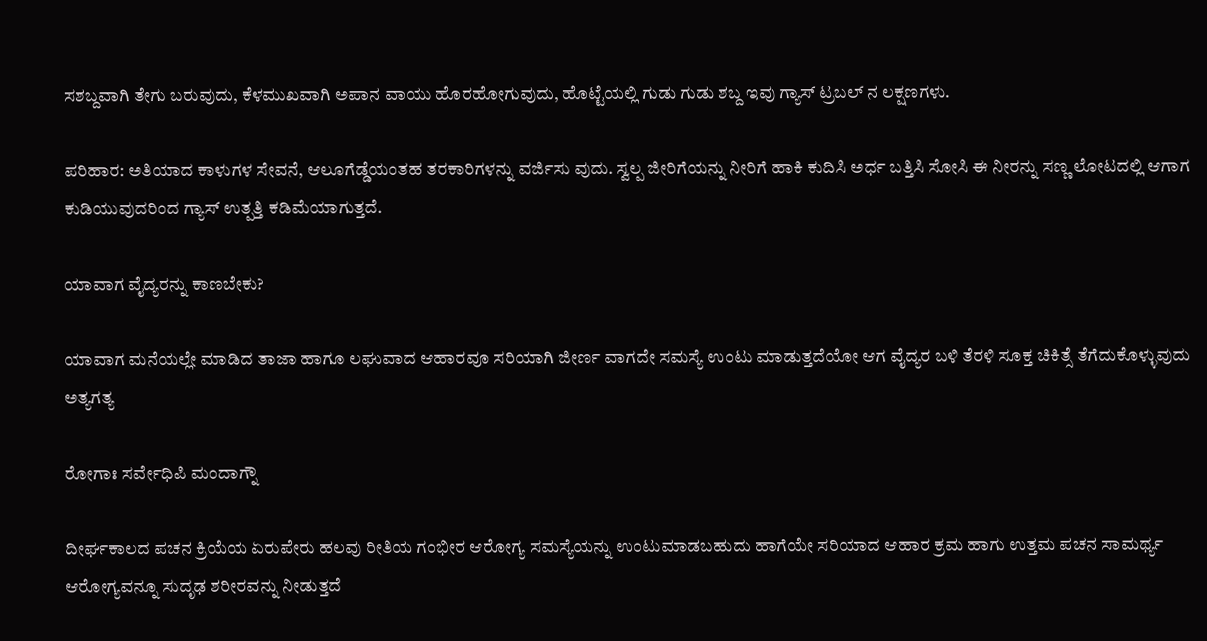ಸಶಬ್ದವಾಗಿ ತೇಗು ಬರುವುದು, ಕೆಳಮುಖವಾಗಿ ಅಪಾನ ವಾಯು ಹೊರಹೋಗುವುದು, ಹೊಟ್ಟೆಯಲ್ಲಿ ಗುಡು ಗುಡು ಶಬ್ದ ಇವು ಗ್ಯಾಸ್ ಟ್ರಬಲ್ ನ ಲಕ್ಷಣಗಳು.

ಪರಿಹಾರ: ಅತಿಯಾದ ಕಾಳುಗಳ ಸೇವನೆ, ಆಲೂಗೆಡ್ಡೆಯಂತಹ ತರಕಾರಿಗಳನ್ನು ವರ್ಜಿಸು ವುದು. ಸ್ವಲ್ಪ ಜೀರಿಗೆಯನ್ನು ನೀರಿಗೆ ಹಾಕಿ ಕುದಿಸಿ ಅರ್ಧ ಬತ್ತಿಸಿ ಸೋಸಿ ಈ ನೀರನ್ನು ಸಣ್ಣ ಲೋಟದಲ್ಲಿ ಆಗಾಗ ಕುಡಿಯುವುದರಿಂದ ಗ್ಯಾಸ್ ಉತ್ಪತ್ತಿ ಕಡಿಮೆಯಾಗುತ್ತದೆ.

ಯಾವಾಗ ವೈದ್ಯರನ್ನು ಕಾಣಬೇಕು?

ಯಾವಾಗ ಮನೆಯಲ್ಲೇ ಮಾಡಿದ ತಾಜಾ ಹಾಗೂ ಲಘುವಾದ ಆಹಾರವೂ ಸರಿಯಾಗಿ ಜೀರ್ಣ ವಾಗದೇ ಸಮಸ್ಯೆ ಉಂಟು ಮಾಡುತ್ತದೆಯೋ ಆಗ ವೈದ್ಯರ ಬಳಿ ತೆರಳಿ ಸೂಕ್ತ ಚಿಕಿತ್ಸೆ ತೆಗೆದುಕೊಳ್ಳುವುದು ಅತ್ಯಗತ್ಯ

ರೋಗಾಃ ಸರ್ವೇಧಿಪಿ ಮಂದಾಗ್ನೌ

ದೀರ್ಘಕಾಲದ ಪಚನ ಕ್ರಿಯೆಯ ಏರುಪೇರು ಹಲವು ರೀತಿಯ ಗಂಭೀರ ಆರೋಗ್ಯ ಸಮಸ್ಯೆಯನ್ನು ಉಂಟುಮಾಡಬಹುದು ಹಾಗೆಯೇ ಸರಿಯಾದ ಆಹಾರ ಕ್ರಮ ಹಾಗು ಉತ್ತಮ ಪಚನ ಸಾಮರ್ಥ್ಯ ಆರೋಗ್ಯವನ್ನೂ ಸುದೃಢ ಶರೀರವನ್ನು ನೀಡುತ್ತದೆ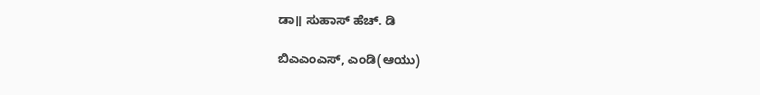ಡಾ॥ ಸುಹಾಸ್ ಹೆಚ್. ಡಿ

ಬಿಎಎಂಎಸ್, ಎಂಡಿ(ಆಯು)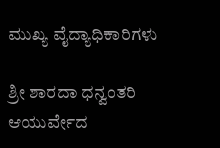ಮುಖ್ಯ ವೈದ್ಯಾಧಿಕಾರಿಗಳು

ಶ್ರೀ ಶಾರದಾ ಧನ್ವಂತರಿ ಆಯುರ್ವೇದ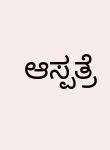ಆಸ್ಪತ್ರೆ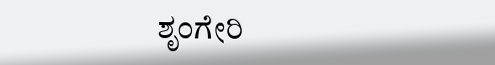ಶೃಂಗೇರಿ